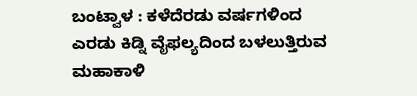ಬಂಟ್ವಾಳ : ಕಳೆದೆರಡು ವರ್ಷಗಳಿಂದ ಎರಡು ಕಿಡ್ನಿ ವೈಫಲ್ಯದಿಂದ ಬಳಲುತ್ತಿರುವ ಮಹಾಕಾಳಿ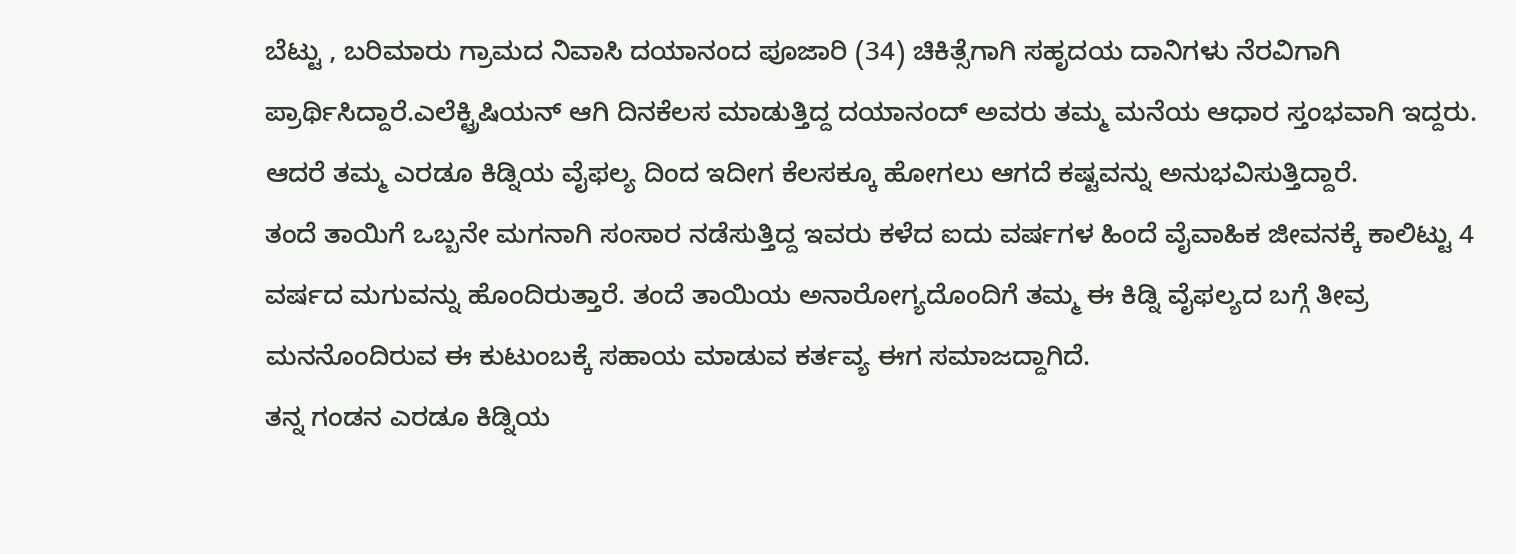ಬೆಟ್ಟು , ಬರಿಮಾರು ಗ್ರಾಮದ ನಿವಾಸಿ ದಯಾನಂದ ಪೂಜಾರಿ (34) ಚಿಕಿತ್ಸೆಗಾಗಿ ಸಹೃದಯ ದಾನಿಗಳು ನೆರವಿಗಾಗಿ ಪ್ರಾರ್ಥಿಸಿದ್ದಾರೆ.ಎಲೆಕ್ಟ್ರಿಷಿಯನ್ ಆಗಿ ದಿನಕೆಲಸ ಮಾಡುತ್ತಿದ್ದ ದಯಾನಂದ್ ಅವರು ತಮ್ಮ ಮನೆಯ ಆಧಾರ ಸ್ತಂಭವಾಗಿ ಇದ್ದರು. ಆದರೆ ತಮ್ಮ ಎರಡೂ ಕಿಡ್ನಿಯ ವೈಫಲ್ಯ ದಿಂದ ಇದೀಗ ಕೆಲಸಕ್ಕೂ ಹೋಗಲು ಆಗದೆ ಕಷ್ಟವನ್ನು ಅನುಭವಿಸುತ್ತಿದ್ದಾರೆ.
ತಂದೆ ತಾಯಿಗೆ ಒಬ್ಬನೇ ಮಗನಾಗಿ ಸಂಸಾರ ನಡೆಸುತ್ತಿದ್ದ ಇವರು ಕಳೆದ ಐದು ವರ್ಷಗಳ ಹಿಂದೆ ವೈವಾಹಿಕ ಜೀವನಕ್ಕೆ ಕಾಲಿಟ್ಟು 4 ವರ್ಷದ ಮಗುವನ್ನು ಹೊಂದಿರುತ್ತಾರೆ. ತಂದೆ ತಾಯಿಯ ಅನಾರೋಗ್ಯದೊಂದಿಗೆ ತಮ್ಮ ಈ ಕಿಡ್ನಿ ವೈಫಲ್ಯದ ಬಗ್ಗೆ ತೀವ್ರ ಮನನೊಂದಿರುವ ಈ ಕುಟುಂಬಕ್ಕೆ ಸಹಾಯ ಮಾಡುವ ಕರ್ತವ್ಯ ಈಗ ಸಮಾಜದ್ದಾಗಿದೆ.
ತನ್ನ ಗಂಡನ ಎರಡೂ ಕಿಡ್ನಿಯ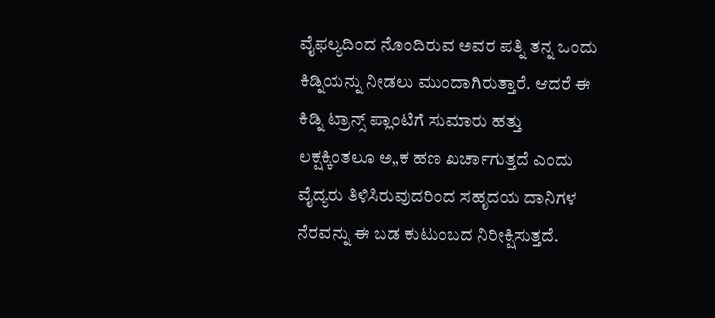ವೈಫಲ್ಯದಿಂದ ನೊಂದಿರುವ ಅವರ ಪತ್ನಿ ತನ್ನ ಒಂದು ಕಿಡ್ನಿಯನ್ನು ನೀಡಲು ಮುಂದಾಗಿರುತ್ತಾರೆ. ಆದರೆ ಈ ಕಿಡ್ನಿ ಟ್ರಾನ್ಸ್ ಪ್ಲಾಂಟಿಗೆ ಸುಮಾರು ಹತ್ತು ಲಕ್ಷಕ್ಕಿಂತಲೂ ಅ„ಕ ಹಣ ಖರ್ಚಾಗುತ್ತದೆ ಎಂದು ವೈದ್ಯರು ತಿಳಿಸಿರುವುದರಿಂದ ಸಹೃದಯ ದಾನಿಗಳ ನೆರವನ್ನು ಈ ಬಡ ಕುಟುಂಬದ ನಿರೀಕ್ಷಿಸುತ್ತದೆ.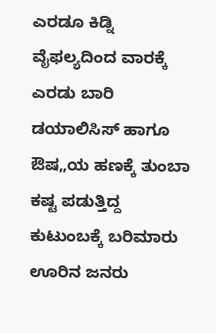ಎರಡೂ ಕಿಡ್ನಿ ವೈಫಲ್ಯದಿಂದ ವಾರಕ್ಕೆ ಎರಡು ಬಾರಿ ಡಯಾಲಿಸಿಸ್ ಹಾಗೂ ಔಷ„ಯ ಹಣಕ್ಕೆ ತುಂಬಾ ಕಷ್ಟ ಪಡುತ್ತಿದ್ದ ಕುಟುಂಬಕ್ಕೆ ಬರಿಮಾರು ಊರಿನ ಜನರು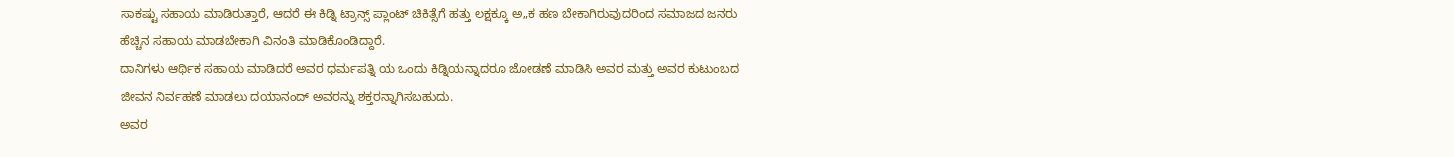ಸಾಕಷ್ಟು ಸಹಾಯ ಮಾಡಿರುತ್ತಾರೆ, ಆದರೆ ಈ ಕಿಡ್ನಿ ಟ್ರಾನ್ಸ್ ಪ್ಲಾಂಟ್ ಚಿಕಿತ್ಸೆಗೆ ಹತ್ತು ಲಕ್ಷಕ್ಕೂ ಅ„ಕ ಹಣ ಬೇಕಾಗಿರುವುದರಿಂದ ಸಮಾಜದ ಜನರು ಹೆಚ್ಚಿನ ಸಹಾಯ ಮಾಡಬೇಕಾಗಿ ವಿನಂತಿ ಮಾಡಿಕೊಂಡಿದ್ದಾರೆ.
ದಾನಿಗಳು ಆರ್ಥಿಕ ಸಹಾಯ ಮಾಡಿದರೆ ಅವರ ಧರ್ಮಪತ್ನಿ ಯ ಒಂದು ಕಿಡ್ನಿಯನ್ನಾದರೂ ಜೋಡಣೆ ಮಾಡಿಸಿ ಅವರ ಮತ್ತು ಅವರ ಕುಟುಂಬದ ಜೀವನ ನಿರ್ವಹಣೆ ಮಾಡಲು ದಯಾನಂದ್ ಅವರನ್ನು ಶಕ್ತರನ್ನಾಗಿಸಬಹುದು.
ಅವರ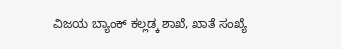ವಿಜಯ ಬ್ಯಾಂಕ್ ಕಲ್ಲಡ್ಕ ಶಾಖೆ, ಖಾತೆ ಸಂಖ್ಯೆ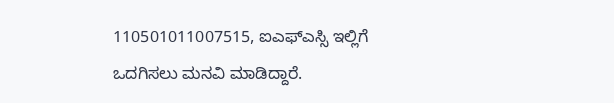110501011007515, ಐಎಫ್ಎಸ್ಸಿ ಇಲ್ಲಿಗೆ ಒದಗಿಸಲು ಮನವಿ ಮಾಡಿದ್ದಾರೆ.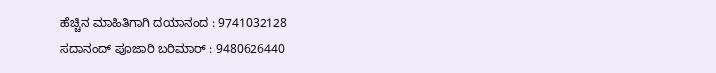ಹೆಚ್ಚಿನ ಮಾಹಿತಿಗಾಗಿ ದಯಾನಂದ : 9741032128
ಸದಾನಂದ್ ಪೂಜಾರಿ ಬರಿಮಾರ್ : 9480626440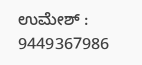ಉಮೇಶ್ : 9449367986